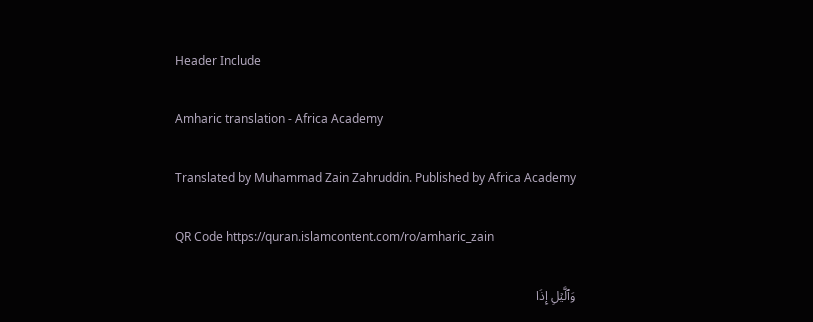Header Include

Amharic translation - Africa Academy

Translated by Muhammad Zain Zahruddin. Published by Africa Academy

QR Code https://quran.islamcontent.com/ro/amharic_zain

وَٱلَّيۡلِ إِذَا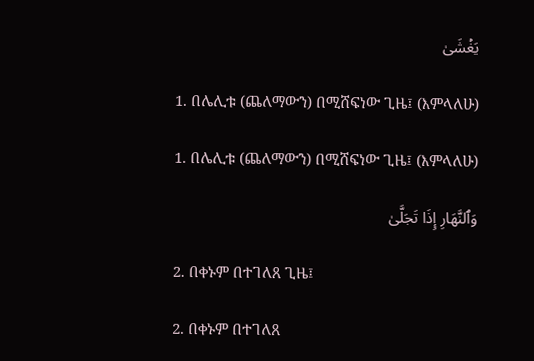يَغۡشَىٰ

1. በሌሊቱ (ጨለማውን) በሚሸፍነው ጊዜ፤ (እምላለሁ)

1. በሌሊቱ (ጨለማውን) በሚሸፍነው ጊዜ፤ (እምላለሁ)

وَٱلنَّهَارِ إِذَا تَجَلَّىٰ

2. በቀኑም በተገለጸ ጊዜ፤

2. በቀኑም በተገለጸ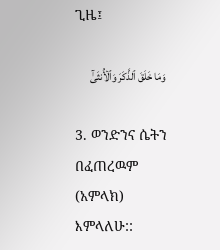ጊዜ፤

وَمَا خَلَقَ ٱلذَّكَرَ وَٱلۡأُنثَىٰٓ

3. ወንድንና ሴትን በፈጠረዉም (አምላክ) እምላለሁ::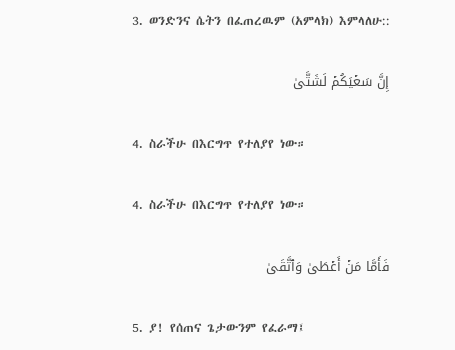3. ወንድንና ሴትን በፈጠረዉም (አምላክ) እምላለሁ::

إِنَّ سَعۡيَكُمۡ لَشَتَّىٰ

4. ስራችሁ በእርግጥ የተለያየ ነው።

4. ስራችሁ በእርግጥ የተለያየ ነው።

فَأَمَّا مَنۡ أَعۡطَىٰ وَٱتَّقَىٰ

5. ያ! የሰጠና ጌታውንም የፈራማ፤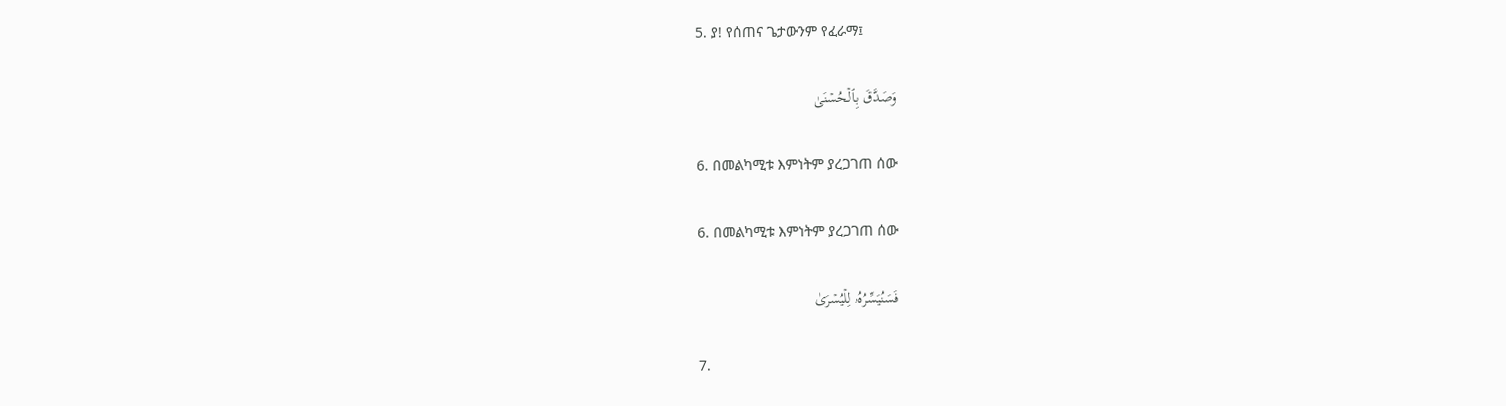5. ያ! የሰጠና ጌታውንም የፈራማ፤

وَصَدَّقَ بِٱلۡحُسۡنَىٰ

6. በመልካሚቱ እምነትም ያረጋገጠ ሰው

6. በመልካሚቱ እምነትም ያረጋገጠ ሰው

فَسَنُيَسِّرُهُۥ لِلۡيُسۡرَىٰ

7.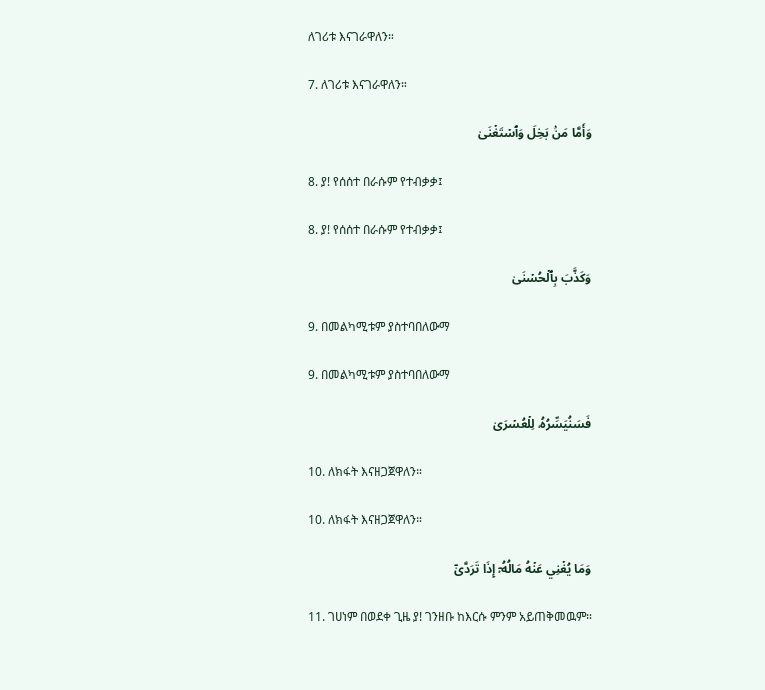ለገሪቱ እናገራዋለን።

7. ለገሪቱ እናገራዋለን።

وَأَمَّا مَنۢ بَخِلَ وَٱسۡتَغۡنَىٰ

8. ያ! የሰሰተ በራሱም የተብቃቃ፤

8. ያ! የሰሰተ በራሱም የተብቃቃ፤

وَكَذَّبَ بِٱلۡحُسۡنَىٰ

9. በመልካሚቱም ያስተባበለውማ

9. በመልካሚቱም ያስተባበለውማ

فَسَنُيَسِّرُهُۥ لِلۡعُسۡرَىٰ

10. ለክፋት እናዘጋጀዋለን።

10. ለክፋት እናዘጋጀዋለን።

وَمَا يُغۡنِي عَنۡهُ مَالُهُۥٓ إِذَا تَرَدَّىٰٓ

11. ገሀነም በወደቀ ጊዜ ያ! ገንዘቡ ከእርሱ ምንም አይጠቅመዉም።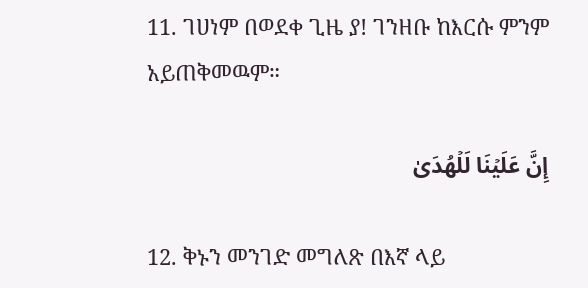11. ገሀነም በወደቀ ጊዜ ያ! ገንዘቡ ከእርሱ ምንም አይጠቅመዉም።

إِنَّ عَلَيۡنَا لَلۡهُدَىٰ

12. ቅኑን መንገድ መግለጽ በእኛ ላይ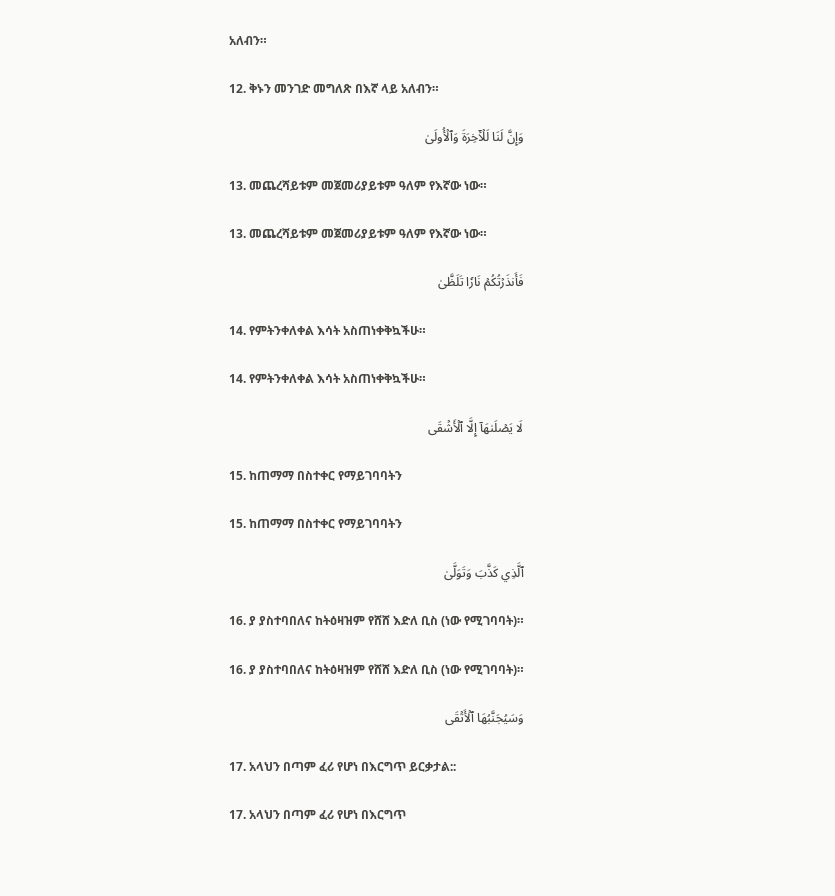አለብን።

12. ቅኑን መንገድ መግለጽ በእኛ ላይ አለብን።

وَإِنَّ لَنَا لَلۡأٓخِرَةَ وَٱلۡأُولَىٰ

13. መጨረሻይቱም መጀመሪያይቱም ዓለም የእኛው ነው።

13. መጨረሻይቱም መጀመሪያይቱም ዓለም የእኛው ነው።

فَأَنذَرۡتُكُمۡ نَارٗا تَلَظَّىٰ

14. የምትንቀለቀል እሳት አስጠነቀቅኳችሁ።

14. የምትንቀለቀል እሳት አስጠነቀቅኳችሁ።

لَا يَصۡلَىٰهَآ إِلَّا ٱلۡأَشۡقَى

15. ከጠማማ በስተቀር የማይገባባትን

15. ከጠማማ በስተቀር የማይገባባትን

ٱلَّذِي كَذَّبَ وَتَوَلَّىٰ

16. ያ ያስተባበለና ከትዕዛዝም የሸሸ እድለ ቢስ (ነው የሚገባባት)።

16. ያ ያስተባበለና ከትዕዛዝም የሸሸ እድለ ቢስ (ነው የሚገባባት)።

وَسَيُجَنَّبُهَا ٱلۡأَتۡقَى

17. አላህን በጣም ፈሪ የሆነ በእርግጥ ይርቃታል::

17. አላህን በጣም ፈሪ የሆነ በእርግጥ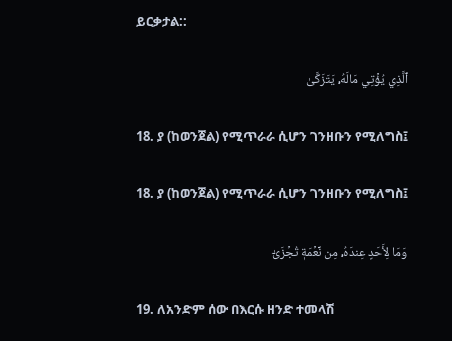ይርቃታል::

ٱلَّذِي يُؤۡتِي مَالَهُۥ يَتَزَكَّىٰ

18. ያ (ከወንጀል) የሚጥራራ ሲሆን ገንዘቡን የሚለግስ፤

18. ያ (ከወንጀል) የሚጥራራ ሲሆን ገንዘቡን የሚለግስ፤

وَمَا لِأَحَدٍ عِندَهُۥ مِن نِّعۡمَةٖ تُجۡزَىٰٓ

19. ለአንድም ሰው በእርሱ ዘንድ ተመላሽ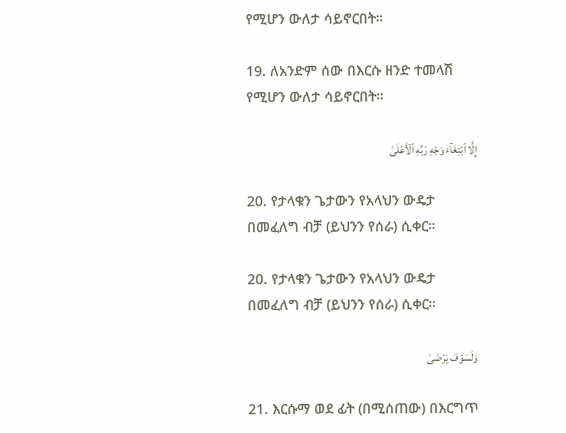የሚሆን ውለታ ሳይኖርበት።

19. ለአንድም ሰው በእርሱ ዘንድ ተመላሽ የሚሆን ውለታ ሳይኖርበት።

إِلَّا ٱبۡتِغَآءَ وَجۡهِ رَبِّهِ ٱلۡأَعۡلَىٰ

20. የታላቁን ጌታውን የአላህን ውዴታ በመፈለግ ብቻ (ይህንን የሰራ) ሲቀር።

20. የታላቁን ጌታውን የአላህን ውዴታ በመፈለግ ብቻ (ይህንን የሰራ) ሲቀር።

وَلَسَوۡفَ يَرۡضَىٰ

21. እርሱማ ወደ ፊት (በሚሰጠው) በእርግጥ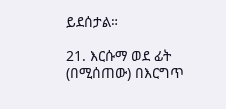ይደሰታል።

21. እርሱማ ወደ ፊት (በሚሰጠው) በእርግጥ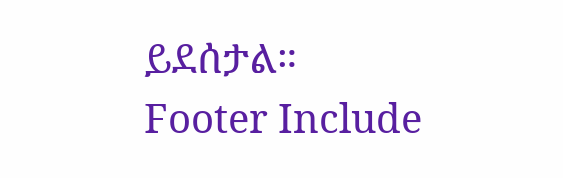ይደሰታል።
Footer Include